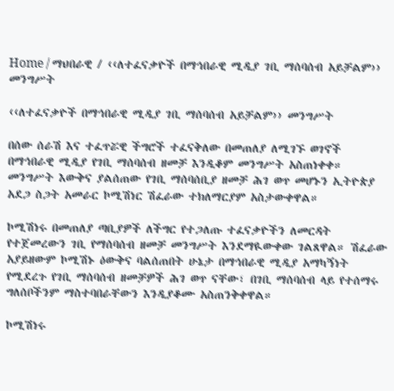Home / ማህበራዊ / ‹‹ለተፈናቃዮች በማኅበራዊ ሚዲያ ገቢ ማሰባሰብ አይቻልም›› መንግሥት

‹‹ለተፈናቃዮች በማኅበራዊ ሚዲያ ገቢ ማሰባሰብ አይቻልም›› መንግሥት

በሰው ሰራሽ እና ተፈጥሯዊ ችግሮች ተፈናቅለው በመጠለያ ለሚገኙ ወገኖች በማኅበራዊ ሚዲያ የገቢ ማሰባሰብ ዘመቻ እንዲቆም መንግሥት አስጠነቀቀ። መንግሥት እውቅና ያልሰጠው የገቢ ማሰባሰቢያ ዘመቻ ሕገ ወጥ መሆኑን ኢትዮጵያ አደጋ ስጋት አመራር ኮሚሽነር ሽፈራው ተክለማርያም አስታውቀዋል።

ኮሚሽነሩ በመጠለያ ጣቢያዎች ለችግር የተጋለጡ ተፈናቃዮችን ለመርዳት የተጀመረውን ገቢ የማሰባሰብ ዘመቻ መንግሥት እንደማዪውቀው ገልጸዋል። ሽፈራው አያይዘውም ኮሚሽኑ ዕውቅና ባልሰጠበት ሁኔታ በማኅበራዊ ሚዲያ አማካኝነት የሚደረጉ የገቢ ማሰባሰብ ዘመቻዎች ሕገ ወጥ ናቸው፣ በገቢ ማሰባሰብ ላይ የተሰማሩ ግለሰቦችንም ማስተባበራቸውን እንዲያቆሙ አስጠንቅቀዋል።

ኮሚሽነሩ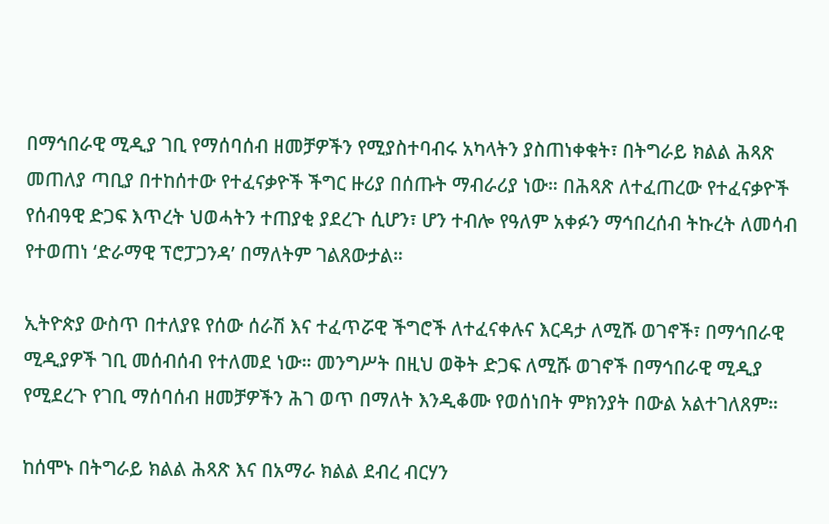በማኅበራዊ ሚዲያ ገቢ የማሰባሰብ ዘመቻዎችን የሚያስተባብሩ አካላትን ያስጠነቀቁት፣ በትግራይ ክልል ሕጻጽ መጠለያ ጣቢያ በተከሰተው የተፈናቃዮች ችግር ዙሪያ በሰጡት ማብራሪያ ነው። በሕጻጽ ለተፈጠረው የተፈናቃዮች የሰብዓዊ ድጋፍ እጥረት ህወሓትን ተጠያቂ ያደረጉ ሲሆን፣ ሆን ተብሎ የዓለም አቀፉን ማኅበረሰብ ትኩረት ለመሳብ የተወጠነ ‘ድራማዊ ፕሮፓጋንዳ’ በማለትም ገልጸውታል።

ኢትዮጵያ ውስጥ በተለያዩ የሰው ሰራሽ እና ተፈጥሯዊ ችግሮች ለተፈናቀሉና እርዳታ ለሚሹ ወገኖች፣ በማኅበራዊ ሚዲያዎች ገቢ መሰብሰብ የተለመደ ነው። መንግሥት በዚህ ወቅት ድጋፍ ለሚሹ ወገኖች በማኅበራዊ ሚዲያ የሚደረጉ የገቢ ማሰባሰብ ዘመቻዎችን ሕገ ወጥ በማለት እንዲቆሙ የወሰነበት ምክንያት በውል አልተገለጸም።

ከሰሞኑ በትግራይ ክልል ሕጻጽ እና በአማራ ክልል ደብረ ብርሃን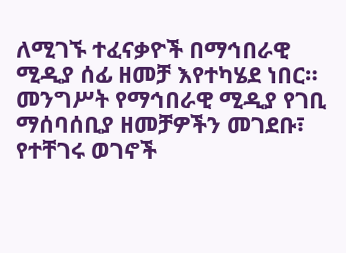ለሚገኙ ተፈናቃዮች በማኅበራዊ ሚዲያ ሰፊ ዘመቻ እየተካሄደ ነበር። መንግሥት የማኅበራዊ ሚዲያ የገቢ ማሰባሰቢያ ዘመቻዎችን መገደቡ፣ የተቸገሩ ወገኖች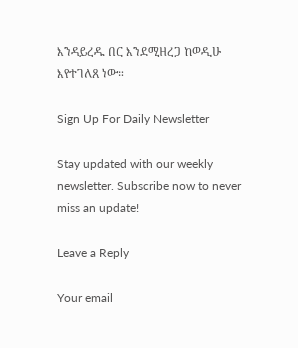እንዳይረዱ በር እንደሚዘረጋ ከወዲሁ እየተገለጸ ነው።

Sign Up For Daily Newsletter

Stay updated with our weekly newsletter. Subscribe now to never miss an update!

Leave a Reply

Your email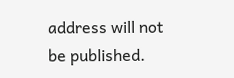address will not be published.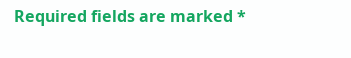Required fields are marked *